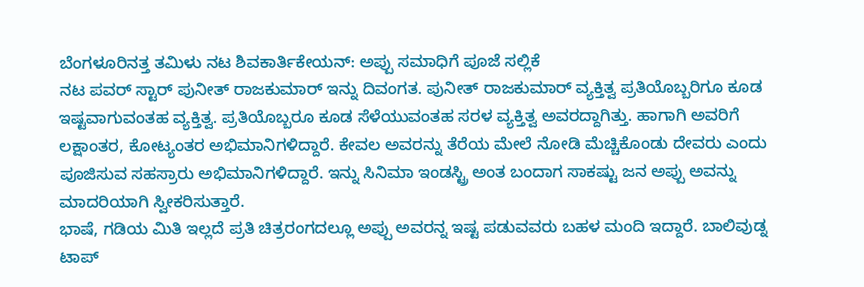ಬೆಂಗಳೂರಿನತ್ತ ತಮಿಳು ನಟ ಶಿವಕಾರ್ತಿಕೇಯನ್: ಅಪ್ಪು ಸಮಾಧಿಗೆ ಪೂಜೆ ಸಲ್ಲಿಕೆ
ನಟ ಪವರ್ ಸ್ಟಾರ್ ಪುನೀತ್ ರಾಜಕುಮಾರ್ ಇನ್ನು ದಿವಂಗತ. ಪುನೀತ್ ರಾಜಕುಮಾರ್ ವ್ಯಕ್ತಿತ್ವ ಪ್ರತಿಯೊಬ್ಬರಿಗೂ ಕೂಡ ಇಷ್ಟವಾಗುವಂತಹ ವ್ಯಕ್ತಿತ್ವ. ಪ್ರತಿಯೊಬ್ಬರೂ ಕೂಡ ಸೆಳೆಯುವಂತಹ ಸರಳ ವ್ಯಕ್ತಿತ್ವ ಅವರದ್ದಾಗಿತ್ತು. ಹಾಗಾಗಿ ಅವರಿಗೆ ಲಕ್ಷಾಂತರ, ಕೋಟ್ಯಂತರ ಅಭಿಮಾನಿಗಳಿದ್ದಾರೆ. ಕೇವಲ ಅವರನ್ನು ತೆರೆಯ ಮೇಲೆ ನೋಡಿ ಮೆಚ್ಚಿಕೊಂಡು ದೇವರು ಎಂದು ಪೂಜಿಸುವ ಸಹಸ್ರಾರು ಅಭಿಮಾನಿಗಳಿದ್ದಾರೆ. ಇನ್ನು ಸಿನಿಮಾ ಇಂಡಸ್ಟ್ರಿ ಅಂತ ಬಂದಾಗ ಸಾಕಷ್ಟು ಜನ ಅಪ್ಪು ಅವನ್ನು ಮಾದರಿಯಾಗಿ ಸ್ವೀಕರಿಸುತ್ತಾರೆ.
ಭಾಷೆ, ಗಡಿಯ ಮಿತಿ ಇಲ್ಲದೆ ಪ್ರತಿ ಚಿತ್ರರಂಗದಲ್ಲೂ ಅಪ್ಪು ಅವರನ್ನ ಇಷ್ಟ ಪಡುವವರು ಬಹಳ ಮಂದಿ ಇದ್ದಾರೆ. ಬಾಲಿವುಡ್ನ ಟಾಪ್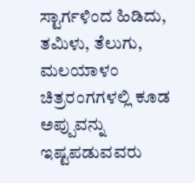ಸ್ಟಾರ್ಗಳಿಂದ ಹಿಡಿದು, ತಮಿಳು, ತೆಲುಗು, ಮಲಯಾಳಂ ಚಿತ್ರರಂಗಗಳಲ್ಲಿ ಕೂಡ ಅಪ್ಪುವನ್ನು ಇಷ್ಟಪಡುವವರು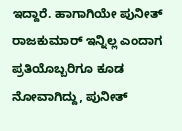ಇದ್ದಾರೆ. ಹಾಗಾಗಿಯೇ ಪುನೀತ್ ರಾಜಕುಮಾರ್ ಇನ್ನಿಲ್ಲ ಎಂದಾಗ ಪ್ರತಿಯೊಬ್ಬರಿಗೂ ಕೂಡ ನೋವಾಗಿದ್ದು, ಪುನೀತ್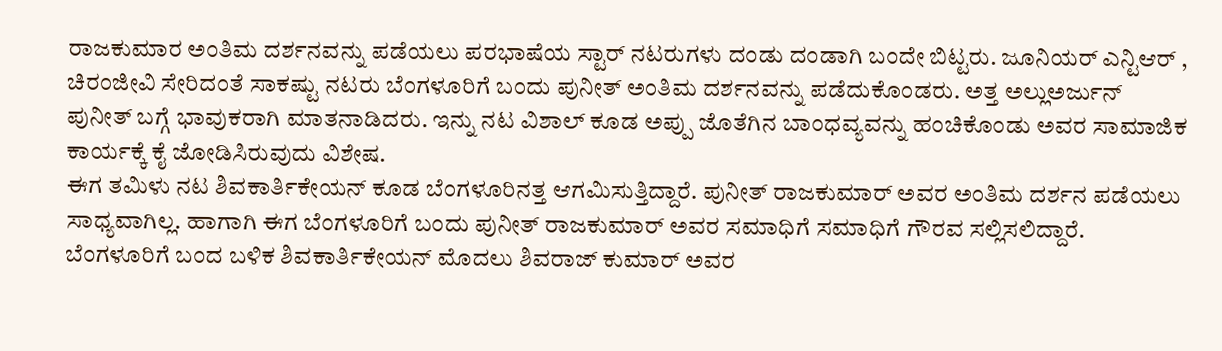ರಾಜಕುಮಾರ ಅಂತಿಮ ದರ್ಶನವನ್ನು ಪಡೆಯಲು ಪರಭಾಷೆಯ ಸ್ಟಾರ್ ನಟರುಗಳು ದಂಡು ದಂಡಾಗಿ ಬಂದೇ ಬಿಟ್ಟರು. ಜೂನಿಯರ್ ಎನ್ಟಿಆರ್ , ಚಿರಂಜೀವಿ ಸೇರಿದಂತೆ ಸಾಕಷ್ಟು ನಟರು ಬೆಂಗಳೂರಿಗೆ ಬಂದು ಪುನೀತ್ ಅಂತಿಮ ದರ್ಶನವನ್ನು ಪಡೆದುಕೊಂಡರು. ಅತ್ತ ಅಲ್ಲುಅರ್ಜುನ್ ಪುನೀತ್ ಬಗ್ಗೆ ಭಾವುಕರಾಗಿ ಮಾತನಾಡಿದರು. ಇನ್ನು ನಟ ವಿಶಾಲ್ ಕೂಡ ಅಪ್ಪು ಜೊತೆಗಿನ ಬಾಂಧವ್ಯವನ್ನು ಹಂಚಿಕೊಂಡು ಅವರ ಸಾಮಾಜಿಕ ಕಾರ್ಯಕ್ಕೆ ಕೈ ಜೋಡಿಸಿರುವುದು ವಿಶೇಷ.
ಈಗ ತಮಿಳು ನಟ ಶಿವಕಾರ್ತಿಕೇಯನ್ ಕೂಡ ಬೆಂಗಳೂರಿನತ್ತ ಆಗಮಿಸುತ್ತಿದ್ದಾರೆ. ಪುನೀತ್ ರಾಜಕುಮಾರ್ ಅವರ ಅಂತಿಮ ದರ್ಶನ ಪಡೆಯಲು ಸಾಧ್ಯವಾಗಿಲ್ಲ. ಹಾಗಾಗಿ ಈಗ ಬೆಂಗಳೂರಿಗೆ ಬಂದು ಪುನೀತ್ ರಾಜಕುಮಾರ್ ಅವರ ಸಮಾಧಿಗೆ ಸಮಾಧಿಗೆ ಗೌರವ ಸಲ್ಲಿಸಲಿದ್ದಾರೆ. ಬೆಂಗಳೂರಿಗೆ ಬಂದ ಬಳಿಕ ಶಿವಕಾರ್ತಿಕೇಯನ್ ಮೊದಲು ಶಿವರಾಜ್ ಕುಮಾರ್ ಅವರ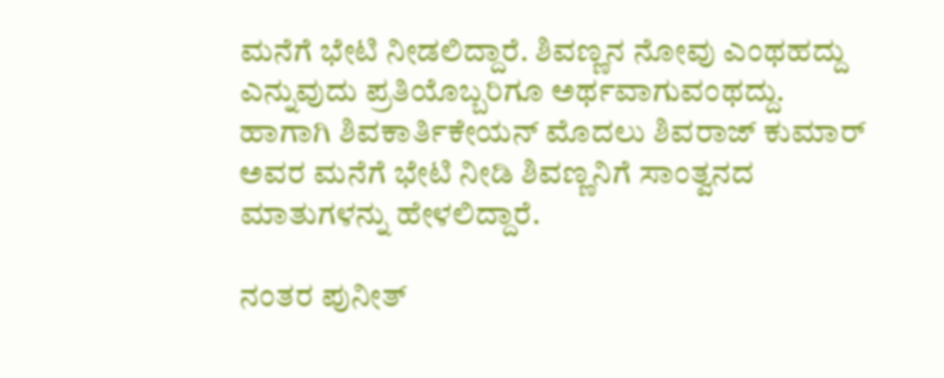ಮನೆಗೆ ಭೇಟಿ ನೀಡಲಿದ್ದಾರೆ. ಶಿವಣ್ಣನ ನೋವು ಎಂಥಹದ್ದು ಎನ್ನುವುದು ಪ್ರತಿಯೊಬ್ಬರಿಗೂ ಅರ್ಥವಾಗುವಂಥದ್ದು. ಹಾಗಾಗಿ ಶಿವಕಾರ್ತಿಕೇಯನ್ ಮೊದಲು ಶಿವರಾಜ್ ಕುಮಾರ್ ಅವರ ಮನೆಗೆ ಭೇಟಿ ನೀಡಿ ಶಿವಣ್ಣನಿಗೆ ಸಾಂತ್ವನದ ಮಾತುಗಳನ್ನು ಹೇಳಲಿದ್ದಾರೆ.

ನಂತರ ಪುನೀತ್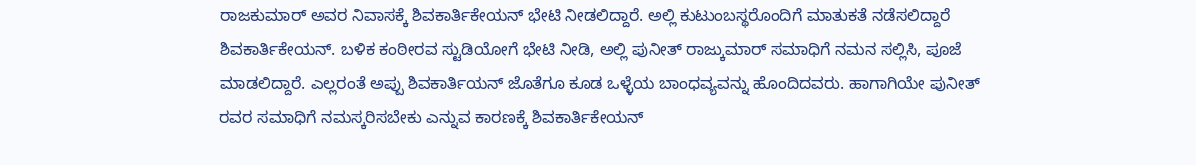ರಾಜಕುಮಾರ್ ಅವರ ನಿವಾಸಕ್ಕೆ ಶಿವಕಾರ್ತಿಕೇಯನ್ ಭೇಟಿ ನೀಡಲಿದ್ದಾರೆ. ಅಲ್ಲಿ ಕುಟುಂಬಸ್ಥರೊಂದಿಗೆ ಮಾತುಕತೆ ನಡೆಸಲಿದ್ದಾರೆ ಶಿವಕಾರ್ತಿಕೇಯನ್. ಬಳಿಕ ಕಂಠೀರವ ಸ್ಟುಡಿಯೋಗೆ ಭೇಟಿ ನೀಡಿ, ಅಲ್ಲಿ ಪುನೀತ್ ರಾಜ್ಕುಮಾರ್ ಸಮಾಧಿಗೆ ನಮನ ಸಲ್ಲಿಸಿ, ಪೂಜೆ ಮಾಡಲಿದ್ದಾರೆ. ಎಲ್ಲರಂತೆ ಅಪ್ಪು ಶಿವಕಾರ್ತಿಯನ್ ಜೊತೆಗೂ ಕೂಡ ಒಳ್ಳೆಯ ಬಾಂಧವ್ಯವನ್ನು ಹೊಂದಿದವರು. ಹಾಗಾಗಿಯೇ ಪುನೀತ್ ರವರ ಸಮಾಧಿಗೆ ನಮಸ್ಕರಿಸಬೇಕು ಎನ್ನುವ ಕಾರಣಕ್ಕೆ ಶಿವಕಾರ್ತಿಕೇಯನ್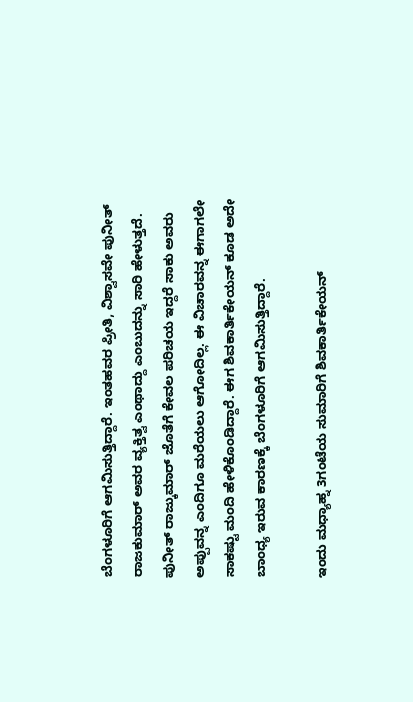ಬೆಂಗಳೂರಿಗೆ ಆಗಮಿಸುತ್ತಿದ್ದಾರೆ. ಇಂತಹವರ ಪ್ರೀತಿ, ವಿಶ್ವಾಸವೇ ಪುನೀತ್ ರಾಜಕುಮಾರ್ ಅವರ ವ್ಯಕ್ತಿತ್ವ ಎಂಥಾದ್ದು ಎಂಬುದನ್ನು ಸಾರಿ ಹೇಳುತ್ತದೆ. ಪುನೀತ್ ರಾಜ್ಕುಮಾರ್ ಜೊತೆಗೆ ಕೇವಲ ಪರಿಚಯ ಇದ್ದರೆ ಸಾಕು ಅವರು ಅಪ್ಪುವನ್ನ ಎಂದಿಗೂ ಮರೆಯಲು ಆಗೋದಿಲ್ಲ. ಈ ವಿಚಾರವನ್ನ ಈಗಾಗಲೇ ಸಾಕಷ್ಟು ಮಂದಿ ಹೇಳಿಕೊಂಡಿದ್ದಾರೆ. ಈಗ ಶಿವಕಾರ್ತಿಕೇಯನ್ ಕೂಡ ಅದೇ ಬಾಂಧ್ಯ ಇರುವ ಕಾರಣಕ್ಕೆ ಬೆಂಗಳೂರಿಗೆ ಆಗಮಿಸುತ್ತಿದ್ದಾರೆ.

ಇಂದು ಮಧ್ಯಾಹ್ನ 3ಗಂಟೆಯ ಸುಮಾರಿಗೆ ಶಿವಕಾರ್ತಿಕೇಯನ್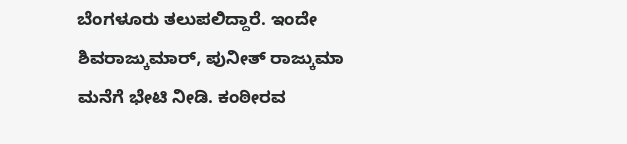ಬೆಂಗಳೂರು ತಲುಪಲಿದ್ದಾರೆ. ಇಂದೇ ಶಿವರಾಜ್ಕುಮಾರ್, ಪುನೀತ್ ರಾಜ್ಕುಮಾ ಮನೆಗೆ ಭೇಟಿ ನೀಡಿ. ಕಂಠೀರವ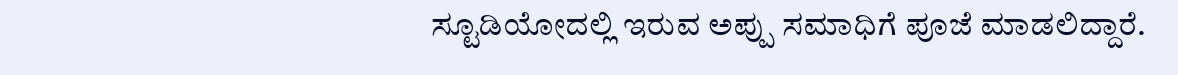ಸ್ಟೂಡಿಯೋದಲ್ಲಿ ಇರುವ ಅಪ್ಪು ಸಮಾಧಿಗೆ ಪೂಜೆ ಮಾಡಲಿದ್ದಾರೆ.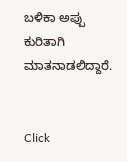ಬಳಿಕಾ ಅಪ್ಪು ಕುರಿತಾಗಿ ಮಾತನಾಡಲಿದ್ದಾರೆ.


Click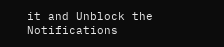it and Unblock the Notifications